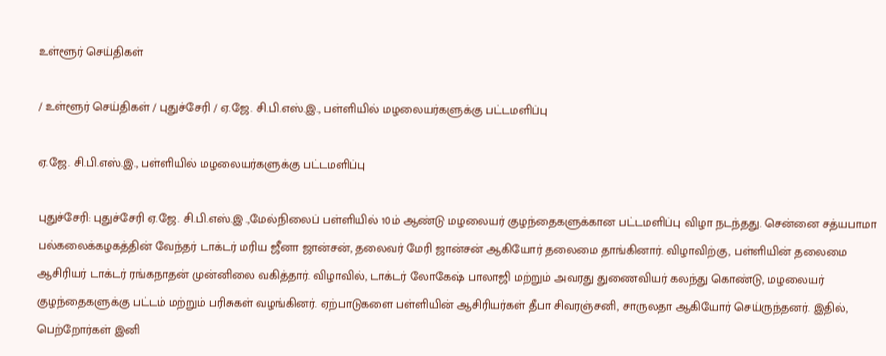உள்ளூர் செய்திகள்

/ உள்ளூர் செய்திகள் / புதுச்சேரி / ஏ.ஜே. சி.பி.எஸ்.இ., பள்ளியில் மழலையர்களுக்கு பட்டமளிப்பு

ஏ.ஜே. சி.பி.எஸ்.இ., பள்ளியில் மழலையர்களுக்கு பட்டமளிப்பு

புதுச்சேரி: புதுச்சேரி ஏ.ஜே. சி.பி.எஸ்.இ .,மேல்நிலைப் பள்ளியில் 10ம் ஆண்டு மழலையர் குழந்தைகளுக்கான பட்டமளிப்பு விழா நடந்தது. சென்னை சத்யபாமா பல்கலைக்கழகத்தின் வேந்தர் டாக்டர் மரிய ஜீனா ஜான்சன், தலைவர் மேரி ஜான்சன் ஆகியோர் தலைமை தாங்கினார். விழாவிற்கு, பள்ளியின் தலைமை ஆசிரியர் டாக்டர் ரங்கநாதன் முன்னிலை வகித்தார். விழாவில், டாக்டர் லோகேஷ் பாலாஜி மற்றும் அவரது துணைவியர் கலந்து கொண்டு, மழலையர் குழந்தைகளுக்கு பட்டம் மற்றும் பரிசுகள் வழங்கினர். ஏற்பாடுகளை பள்ளியின் ஆசிரியர்கள் தீபா சிவரஞ்சனி, சாருலதா ஆகியோர் செய்ருந்தனர். இதில், பெற்றோர்கள் இனி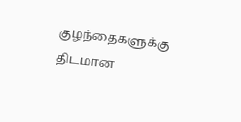குழந்தைகளுக்கு திடமான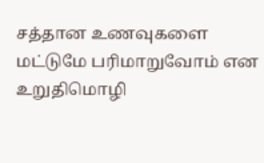சத்தான உணவுகளை மட்டுமே பரிமாறுவோம் என உறுதிமொழி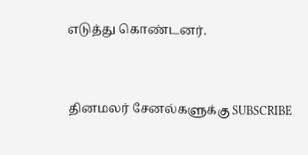எடுத்து கொண்டனர்.


தினமலர் சேனல்களுக்கு SUBSCRIBE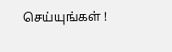செய்யுங்கள் !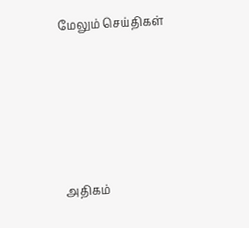மேலும் செய்திகள்







அதிகம்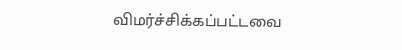விமர்ச்சிக்கப்பட்டவை